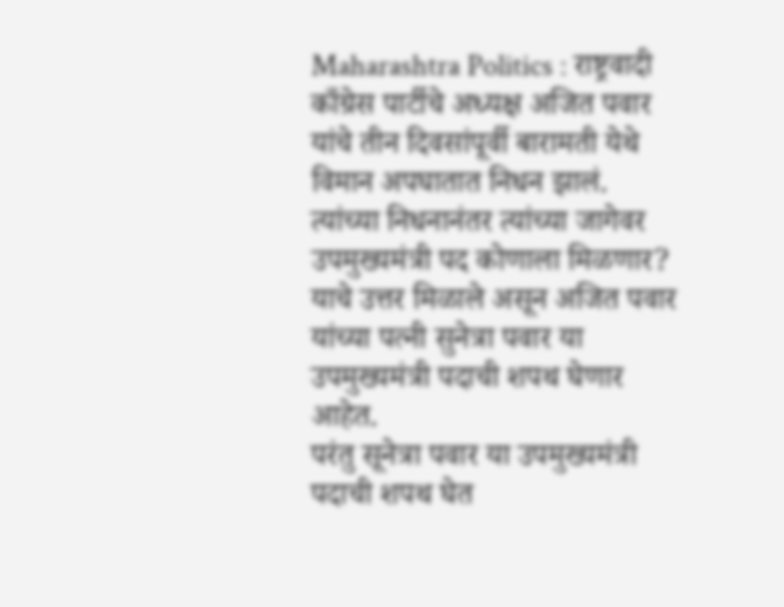Maharashtra Politics : राष्ट्रवादी काँग्रेस पार्टीचे अध्यक्ष अजित पवार यांचे तीन दिवसांपूर्वी बारामती येथे विमान अपघातात निधन झालं. त्यांच्या निधनानंतर त्यांच्या जागेवर उपमुख्यमंत्री पद कोणाला मिळणार? याचे उत्तर मिळाले असून अजित पवार यांच्या पत्नी सुनेत्रा पवार या उपमुख्यमंत्री पदाची शपथ घेणार आहेत.
परंतु सूनेत्रा पवार या उपमुख्यमंत्री पदाची शपथ घेत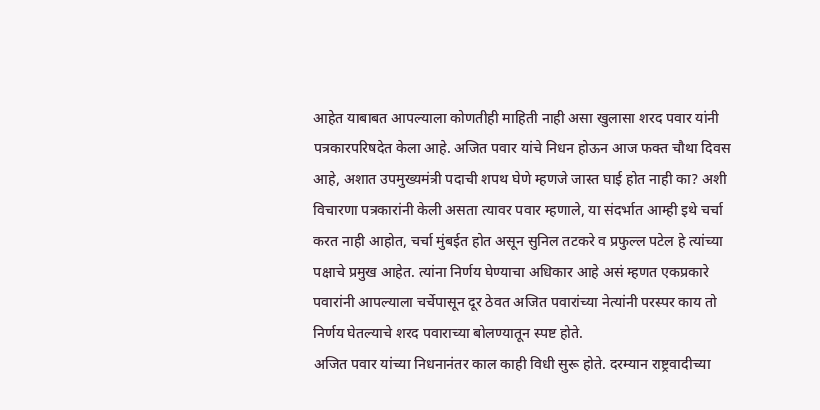आहेत याबाबत आपल्याला कोणतीही माहिती नाही असा खुलासा शरद पवार यांनी पत्रकारपरिषदेत केला आहे. अजित पवार यांचे निधन होऊन आज फक्त चौथा दिवस आहे, अशात उपमुख्यमंत्री पदाची शपथ घेणे म्हणजे जास्त घाई होत नाही का? अशी विचारणा पत्रकारांनी केली असता त्यावर पवार म्हणाले, या संदर्भात आम्ही इथे चर्चा करत नाही आहोत, चर्चा मुंबईत होत असून सुनिल तटकरे व प्रफुल्ल पटेल हे त्यांच्या पक्षाचे प्रमुख आहेत. त्यांना निर्णय घेण्याचा अधिकार आहे असं म्हणत एकप्रकारे पवारांनी आपल्याला चर्चेपासून दूर ठेवत अजित पवारांच्या नेत्यांनी परस्पर काय तो निर्णय घेतल्याचे शरद पवाराच्या बोलण्यातून स्पष्ट होते.
अजित पवार यांच्या निधनानंतर काल काही विधी सुरू होते. दरम्यान राष्ट्रवादीच्या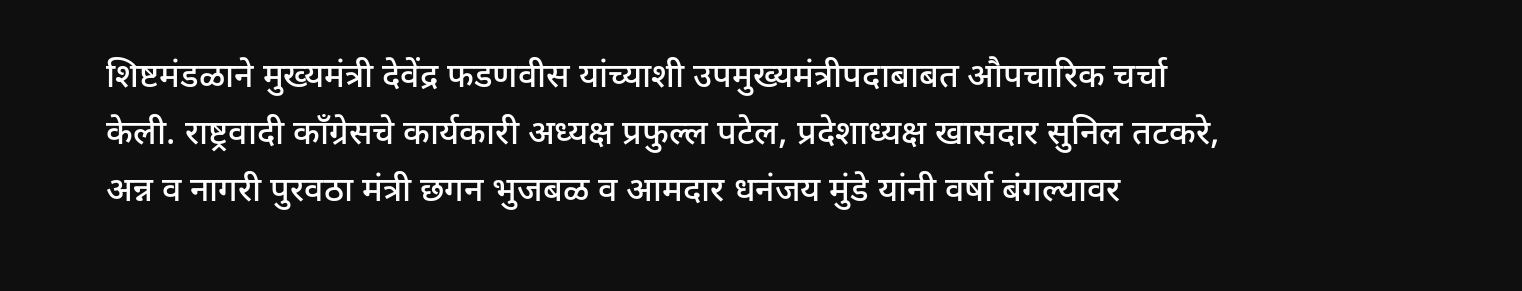शिष्टमंडळाने मुख्यमंत्री देवेंद्र फडणवीस यांच्याशी उपमुख्यमंत्रीपदाबाबत औपचारिक चर्चा केली. राष्ट्रवादी कॉंग्रेसचे कार्यकारी अध्यक्ष प्रफुल्ल पटेल, प्रदेशाध्यक्ष खासदार सुनिल तटकरे, अन्न व नागरी पुरवठा मंत्री छगन भुजबळ व आमदार धनंजय मुंडे यांनी वर्षा बंगल्यावर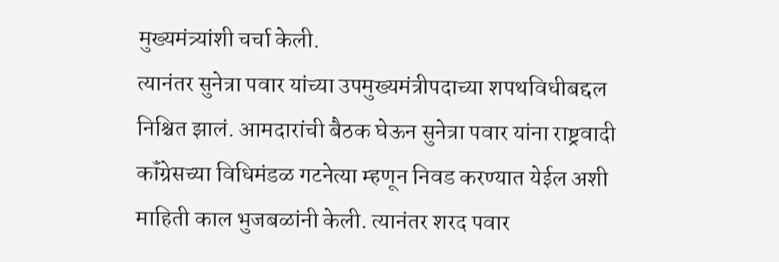मुख्यमंत्र्यांशी चर्चा केली.
त्यानंतर सुनेत्रा पवार यांच्या उपमुख्यमंत्रीपदाच्या शपथविधीबद्दल निश्चित झालं. आमदारांची बैठक घेऊन सुनेत्रा पवार यांना राष्ट्रवादी कॉंग्रेसच्या विधिमंडळ गटनेत्या म्हणून निवड करण्यात येईल अशी माहिती काल भुजबळांनी केली. त्यानंतर शरद पवार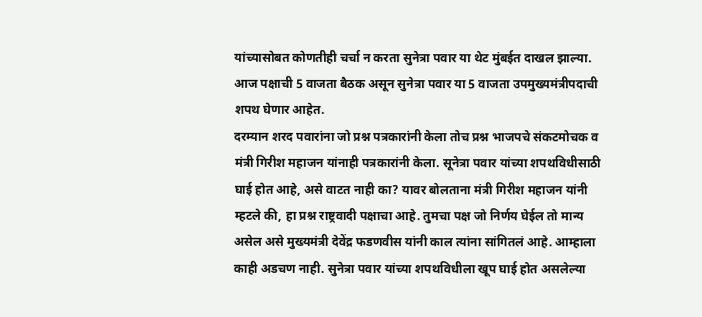यांच्यासोबत कोणतीही चर्चा न करता सुनेत्रा पवार या थेट मुंबईत दाखल झाल्या. आज पक्षाची 5 वाजता बैठक असून सुनेत्रा पवार या 5 वाजता उपमुख्यमंत्रीपदाची शपथ घेणार आहेत.
दरम्यान शरद पवारांना जो प्रश्न पत्रकारांनी केला तोच प्रश्न भाजपचे संकटमोचक व मंत्री गिरीश महाजन यांनाही पत्रकारांनी केला. सूनेत्रा पवार यांच्या शपथविधीसाठी घाई होत आहे, असे वाटत नाही का? यावर बोलताना मंत्री गिरीश महाजन यांनी म्हटले की, हा प्रश्न राष्ट्रवादी पक्षाचा आहे. तुमचा पक्ष जो निर्णय घेईल तो मान्य असेल असे मुख्यमंत्री देवेंद्र फडणवीस यांनी काल त्यांना सांगितलं आहे. आम्हाला काही अडचण नाही. सुनेत्रा पवार यांच्या शपथविधीला खूप घाई होत असलेल्या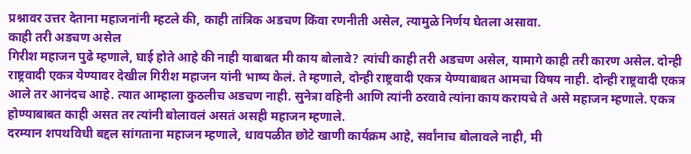प्रश्नावर उत्तर देताना महाजनांनी म्हटले की, काही तांत्रिक अडचण किंवा रणनीती असेल, त्यामुळे निर्णय घेतला असावा.
काही तरी अडचण असेल
गिरीश महाजन पुढे म्हणाले, घाई होते आहे की नाही याबाबत मी काय बोलावे? त्यांची काही तरी अडचण असेल, यामागे काही तरी कारण असेल. दोन्ही राष्ट्रवादी एकत्र येण्यावर देखील गिरीश महाजन यांनी भाष्य केलं. ते म्हणाले, दोन्ही राष्ट्रवादी एकत्र येण्याबाबत आमचा विषय नाही. दोन्ही राष्ट्रवादी एकत्र आले तर आनंदच आहे. त्यात आम्हाला कुठलीच अडचण नाही. सुनेत्रा वहिनी आणि त्यांनी ठरवावे त्यांना काय करायचे ते असे महाजन म्हणाले. एकत्र होण्याबाबत काही असत तर त्यांनी बोलावलं असतं असही महाजन म्हणाले.
दरम्यान शपथविधी बद्दल सांगताना महाजन म्हणाले, धावपळीत छोटे खाणी कार्यक्रम आहे, सर्वांनाच बोलावले नाही, मी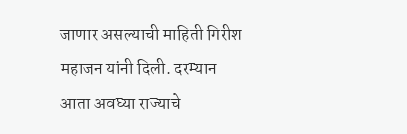जाणार असल्याची माहिती गिरीश महाजन यांनी दिली. दरम्यान आता अवघ्या राज्याचे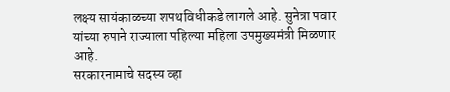लक्ष्य सायंकाळच्या शपथविधीकडे लागले आहे. सुनेत्रा पवार यांच्या रुपाने राज्याला पहिल्या महिला उपमुख्यमंत्री मिळणार आहे.
सरकारनामाचे सदस्य व्हा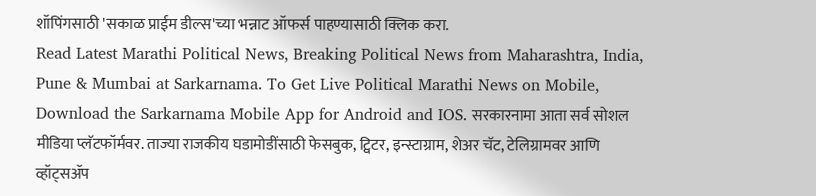शॉपिंगसाठी 'सकाळ प्राईम डील्स'च्या भन्नाट ऑफर्स पाहण्यासाठी क्लिक करा.
Read Latest Marathi Political News, Breaking Political News from Maharashtra, India, Pune & Mumbai at Sarkarnama. To Get Live Political Marathi News on Mobile, Download the Sarkarnama Mobile App for Android and IOS. सरकारनामा आता सर्व सोशल मीडिया प्लॅटफॉर्मवर. ताज्या राजकीय घडामोडींसाठी फेसबुक, ट्विटर, इन्स्टाग्राम, शेअर चॅट, टेलिग्रामवर आणि व्हॉट्सॲप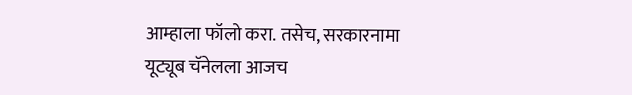आम्हाला फॉलो करा. तसेच, सरकारनामा यूट्यूब चॅनेलला आजच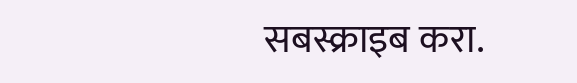सबस्क्राइब करा.